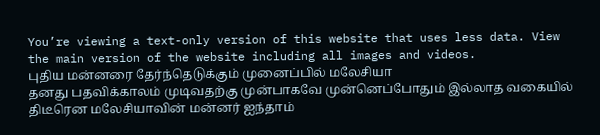You’re viewing a text-only version of this website that uses less data. View the main version of the website including all images and videos.
புதிய மன்னரை தேர்ந்தெடுக்கும் முனைப்பில் மலேசியா
தனது பதவிக்காலம் முடிவதற்கு முன்பாகவே முன்னெப்போதும் இல்லாத வகையில் திடீரென மலேசியாவின் மன்னர் ஐந்தாம்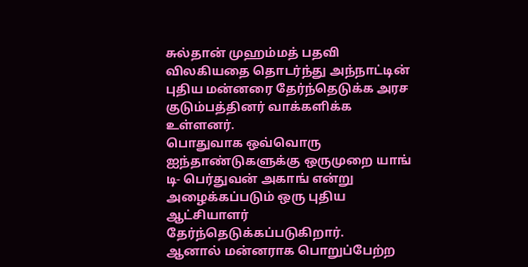சுல்தான் முஹம்மத் பதவி விலகியதை தொடர்ந்து அந்நாட்டின் புதிய மன்னரை தேர்ந்தெடுக்க அரச குடும்பத்தினர் வாக்களிக்க உள்ளனர்.
பொதுவாக ஒவ்வொரு ஐந்தாண்டுகளுக்கு ஒருமுறை யாங் டி- பெர்துவன் அகாங் என்று அழைக்கப்படும் ஒரு புதிய ஆட்சியாளர் தேர்ந்தெடுக்கப்படுகிறார்.
ஆனால் மன்னராக பொறுப்பேற்ற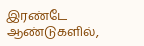இரண்டே ஆண்டுகளில்,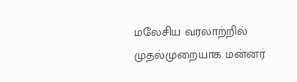மலேசிய வரலாற்றில் முதல்முறையாக மன்னர்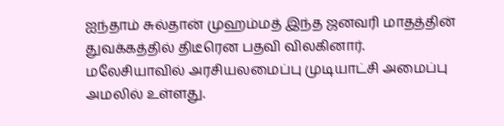ஐந்தாம் சுல்தான் முஹம்மத் இந்த ஜனவரி மாதத்தின் துவக்கத்தில் திடீரென பதவி விலகினார்.
மலேசியாவில் அரசியலமைப்பு முடியாட்சி அமைப்பு அமலில் உள்ளது.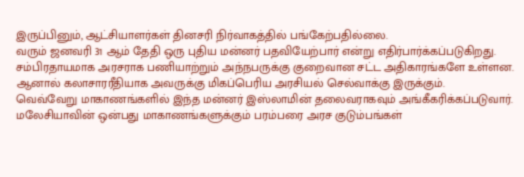இருப்பினும், ஆட்சியாளர்கள் தினசரி நிர்வாகத்தில் பங்கேற்பதில்லை.
வரும் ஜனவரி 31 ஆம் தேதி ஒரு புதிய மன்னர் பதவியேற்பார் என்று எதிர்பார்க்கப்படுகிறது.
சம்பிரதாயமாக அரசராக பணியாற்றும் அந்நபருக்கு குறைவான சட்ட அதிகாரங்களே உள்ளன. ஆனால் கலாசாரரீதியாக அவருக்கு மிகப்பெரிய அரசியல் செல்வாக்கு இருக்கும்.
வெவ்வேறு மாகாணங்களில் இந்த மன்னர் இஸ்லாமின் தலைவராகவும் அங்கீகரிக்கப்படுவார்.
மலேசியாவின் ஒன்பது மாகாணங்களுக்கும் பரம்பரை அரச குடும்பங்கள்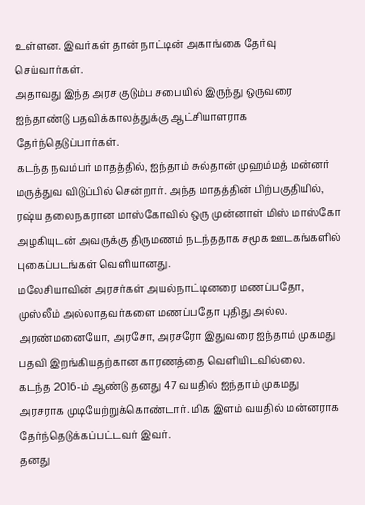உள்ளன. இவர்கள் தான் நாட்டின் அகாங்கை தேர்வு செய்வார்கள்.
அதாவது இந்த அரச குடும்ப சபையில் இருந்து ஒருவரை ஐந்தாண்டு பதவிக்காலத்துக்கு ஆட்சியாளராக தேர்ந்தெடுப்பார்கள்.
கடந்த நவம்பர் மாதத்தில், ஐந்தாம் சுல்தான் முஹம்மத் மன்னர் மருத்துவ விடுப்பில் சென்றார். அந்த மாதத்தின் பிற்பகுதியில், ரஷ்ய தலைநகரான மாஸ்கோவில் ஒரு முன்னாள் மிஸ் மாஸ்கோ அழகியுடன் அவருக்கு திருமணம் நடந்ததாக சமூக ஊடகங்களில் புகைப்படங்கள் வெளியானது.
மலேசியாவின் அரசர்கள் அயல்நாட்டினரை மணப்பதோ, முஸ்லீம் அல்லாதவர்களை மணப்பதோ புதிது அல்ல.
அரண்மனையோ, அரசோ, அரசரோ இதுவரை ஐந்தாம் முகமது பதவி இறங்கியதற்கான காரணத்தை வெளியிடவில்லை.
கடந்த 2016-ம் ஆண்டு தனது 47 வயதில் ஐந்தாம் முகமது அரசராக முடியேற்றுக்கொண்டார். மிக இளம் வயதில் மன்னராக தேர்ந்தெடுக்கப்பட்டவர் இவர்.
தனது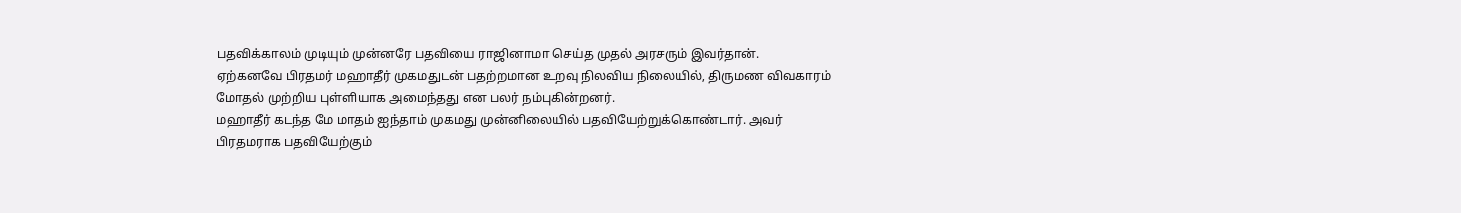பதவிக்காலம் முடியும் முன்னரே பதவியை ராஜினாமா செய்த முதல் அரசரும் இவர்தான்.
ஏற்கனவே பிரதமர் மஹாதீர் முகமதுடன் பதற்றமான உறவு நிலவிய நிலையில், திருமண விவகாரம் மோதல் முற்றிய புள்ளியாக அமைந்தது என பலர் நம்புகின்றனர்.
மஹாதீர் கடந்த மே மாதம் ஐந்தாம் முகமது முன்னிலையில் பதவியேற்றுக்கொண்டார். அவர் பிரதமராக பதவியேற்கும்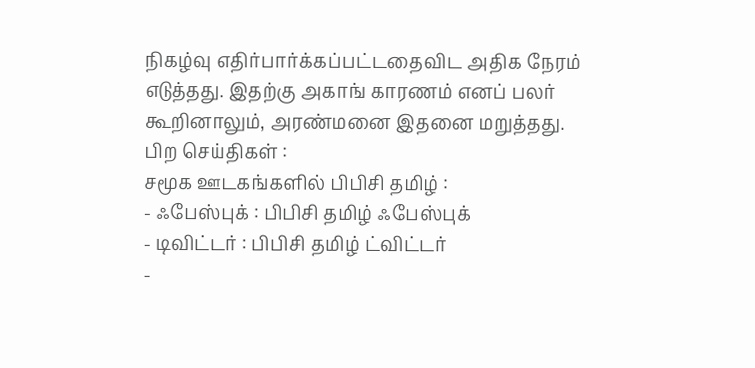நிகழ்வு எதிர்பார்க்கப்பட்டதைவிட அதிக நேரம் எடுத்தது. இதற்கு அகாங் காரணம் எனப் பலர் கூறினாலும், அரண்மனை இதனை மறுத்தது.
பிற செய்திகள் :
சமூக ஊடகங்களில் பிபிசி தமிழ் :
- ஃபேஸ்புக் : பிபிசி தமிழ் ஃபேஸ்புக்
- டிவிட்டர் : பிபிசி தமிழ் ட்விட்டர்
-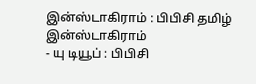இன்ஸ்டாகிராம் : பிபிசி தமிழ் இன்ஸ்டாகிராம்
- யு டியூப் : பிபிசி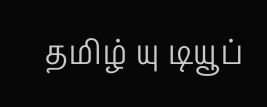தமிழ் யு டியூப்